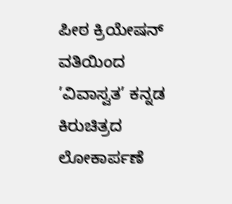ಪೀಠ ಕ್ರಿಯೇಷನ್ ವತಿಯಿಂದ ’ವಿವಾಸ್ವತ’ ಕನ್ನಡ ಕಿರುಚಿತ್ರದ ಲೋಕಾರ್ಪಣೆ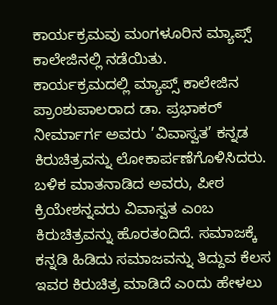ಕಾರ್ಯಕ್ರಮವು ಮಂಗಳೂರಿನ ಮ್ಯಾಪ್ಸ್ ಕಾಲೇಜಿನಲ್ಲಿ ನಡೆಯಿತು.
ಕಾರ್ಯಕ್ರಮದಲ್ಲಿ ಮ್ಯಾಪ್ಸ್ ಕಾಲೇಜಿನ ಪ್ರಾಂಶುಪಾಲರಾದ ಡಾ. ಪ್ರಭಾಕರ್ ನೀರ್ಮಾರ್ಗ ಅವರು ’ವಿವಾಸ್ವತ’ ಕನ್ನಡ ಕಿರುಚಿತ್ರವನ್ನು ಲೋಕಾರ್ಪಣೆಗೊಳಿಸಿದರು. ಬಳಿಕ ಮಾತನಾಡಿದ ಅವರು, ಪೀಠ ಕ್ರಿಯೇಶನ್ನವರು ವಿವಾಸ್ವತ ಎಂಬ ಕಿರುಚಿತ್ರವನ್ನು ಹೊರತಂದಿದೆ. ಸಮಾಜಕ್ಕೆ ಕನ್ನಡಿ ಹಿಡಿದು ಸಮಾಜವನ್ನು ತಿದ್ದುವ ಕೆಲಸ ಇವರ ಕಿರುಚಿತ್ರ ಮಾಡಿದೆ ಎಂದು ಹೇಳಲು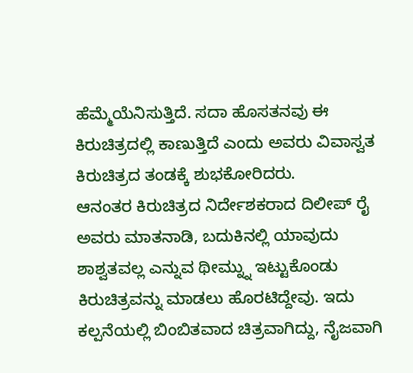ಹೆಮ್ಮೆಯೆನಿಸುತ್ತಿದೆ. ಸದಾ ಹೊಸತನವು ಈ ಕಿರುಚಿತ್ರದಲ್ಲಿ ಕಾಣುತ್ತಿದೆ ಎಂದು ಅವರು ವಿವಾಸ್ವತ ಕಿರುಚಿತ್ರದ ತಂಡಕ್ಕೆ ಶುಭಕೋರಿದರು.
ಆನಂತರ ಕಿರುಚಿತ್ರದ ನಿರ್ದೇಶಕರಾದ ದಿಲೀಪ್ ರೈ ಅವರು ಮಾತನಾಡಿ, ಬದುಕಿನಲ್ಲಿ ಯಾವುದು ಶಾಶ್ವತವಲ್ಲ ಎನ್ನುವ ಥೀಮ್ನ್ನು ಇಟ್ಟುಕೊಂಡು ಕಿರುಚಿತ್ರವನ್ನು ಮಾಡಲು ಹೊರಟಿದ್ದೇವು. ಇದು ಕಲ್ಪನೆಯಲ್ಲಿ ಬಿಂಬಿತವಾದ ಚಿತ್ರವಾಗಿದ್ದು, ನೈಜವಾಗಿ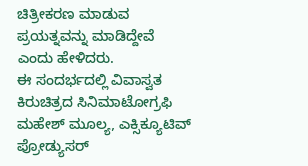ಚಿತ್ರೀಕರಣ ಮಾಡುವ ಪ್ರಯತ್ನವನ್ನು ಮಾಡಿದ್ದೇವೆ ಎಂದು ಹೇಳಿದರು.
ಈ ಸಂದರ್ಭದಲ್ಲಿ ವಿವಾಸ್ವತ ಕಿರುಚಿತ್ರದ ಸಿನಿಮಾಟೋಗ್ರಫಿ ಮಹೇಶ್ ಮೂಲ್ಯ, ಎಕ್ಸಿಕ್ಯೂಟಿವ್ ಪ್ರೋಡ್ಯುಸರ್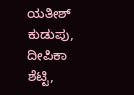ಯತೀಶ್ ಕುಡುಪು, ದೀಪಿಕಾ ಶೆಟ್ಟಿ,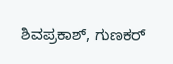ಶಿವಪ್ರಕಾಶ್, ಗುಣಕರ್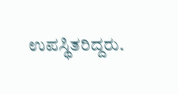ಉಪಸ್ಥಿತರಿದ್ದರು.